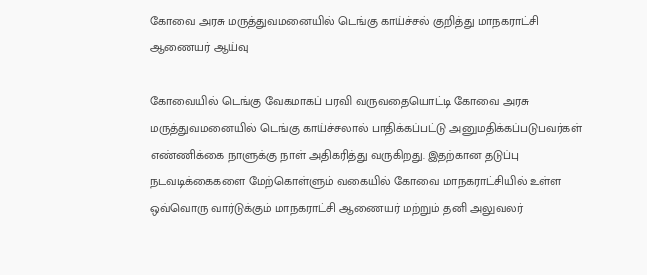கோவை அரசு மருத்துவமனையில் டெங்கு காய்ச்சல் குறித்து மாநகராட்சி ஆணையர் ஆய்வு

கோவையில் டெங்கு வேகமாகப் பரவி வருவதையொட்டி கோவை அரசு மருத்துவமனையில் டெங்கு காய்ச்சலால் பாதிக்கப்பட்டு அனுமதிக்கப்படுபவர்கள் எண்ணிக்கை நாளுக்கு நாள் அதிகரித்து வருகிறது. இதற்கான தடுப்பு நடவடிக்கைகளை மேற்கொள்ளும் வகையில் கோவை மாநகராட்சியில் உள்ள ஒவ்வொரு வார்டுக்கும் மாநகராட்சி ஆணையர் மற்றும் தனி அலுவலர்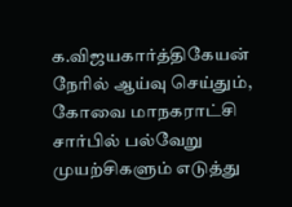க.விஜயகார்த்திகேயன் நேரில் ஆய்வு செய்தும், கோவை மாநகராட்சி சார்பில் பல்வேறு முயற்சிகளும் எடுத்து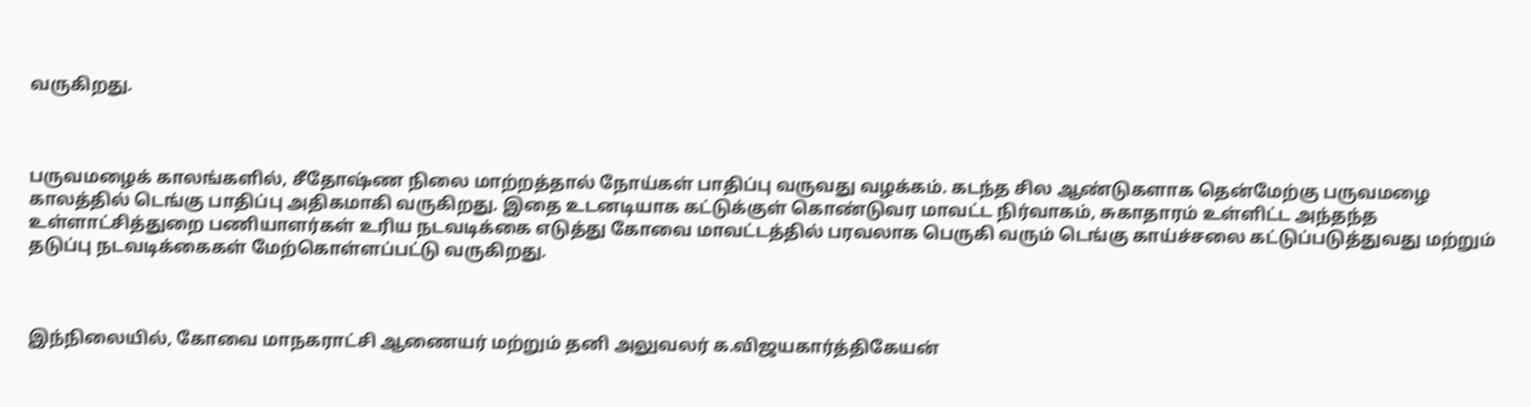வருகிறது.



பருவமழைக் காலங்களில், சீதோஷ்ண நிலை மாற்றத்தால் நோய்கள் பாதிப்பு வருவது வழக்கம். கடந்த சில ஆண்டுகளாக தென்மேற்கு பருவமழை காலத்தில் டெங்கு பாதிப்பு அதிகமாகி வருகிறது. இதை உடனடியாக கட்டுக்குள் கொண்டுவர மாவட்ட நிர்வாகம், சுகாதாரம் உள்ளிட்ட அந்தந்த உள்ளாட்சித்துறை பணியாளர்கள் உரிய நடவடிக்கை எடுத்து கோவை மாவட்டத்தில் பரவலாக பெருகி வரும் டெங்கு காய்ச்சலை கட்டுப்படுத்துவது மற்றும் தடுப்பு நடவடிக்கைகள் மேற்கொள்ளப்பட்டு வருகிறது.



இந்நிலையில், கோவை மாநகராட்சி ஆணையர் மற்றும் தனி அலுவலர் க.விஜயகார்த்திகேயன்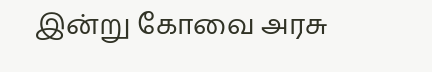இன்று கோவை அரசு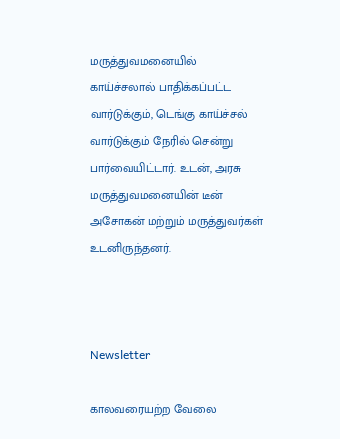மருத்துவமனையில் காய்ச்சலால் பாதிக்கப்பட்ட வார்டுக்கும், டெங்கு காய்ச்சல் வார்டுக்கும் நேரில் சென்று பார்வையிட்டார். உடன், அரசு மருத்துவமனையின் டீன் அசோகன் மற்றும் மருத்துவர்கள் உடனிருந்தனர்.



Newsletter

காலவரையற்ற வேலை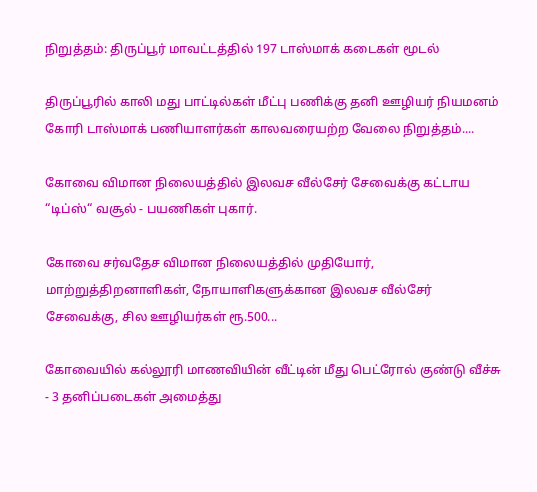நிறுத்தம்: திருப்பூர் மாவட்டத்தில் 197 டாஸ்மாக் கடைகள் மூடல்

திருப்பூரில் காலி மது பாட்டில்கள் மீட்பு பணிக்கு தனி ஊழியர் நியமனம் கோரி டாஸ்மாக் பணியாளர்கள் காலவரையற்ற வேலை நிறுத்தம்....

கோவை விமான நிலையத்தில் இலவச வீல்சேர் சேவைக்கு கட்டாய “டிப்ஸ்“ வசூல் - பயணிகள் புகார்.

கோவை சர்வதேச விமான நிலையத்தில் முதியோர், மாற்றுத்திறனாளிகள், நோயாளிகளுக்கான இலவச வீல்சேர் சேவைக்கு, சில ஊழியர்கள் ரூ.500...

கோவையில் கல்லூரி மாணவியின் வீட்டின் மீது பெட்ரோல் குண்டு வீச்சு - 3 தனிப்படைகள் அமைத்து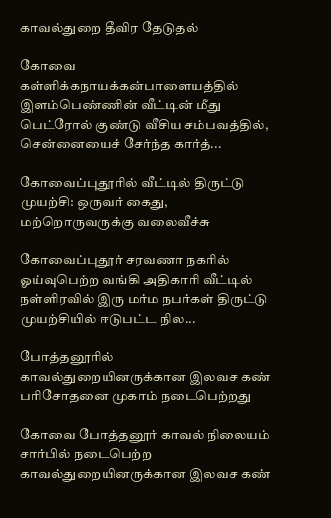காவல்துறை தீவிர தேடுதல்

கோவை கள்ளிக்கநாயக்கன்பாளையத்தில் இளம்பெண்ணின் வீட்டின் மீது பெட்ரோல் குண்டு வீசிய சம்பவத்தில், சென்னையைச் சேர்ந்த கார்த்...

கோவைப்புதூரில் வீட்டில் திருட்டு முயற்சி: ஒருவர் கைது, மற்றொருவருக்கு வலைவீச்சு

கோவைப்புதூர் சரவணா நகரில் ஓய்வுபெற்ற வங்கி அதிகாரி வீட்டில் நள்ளிரவில் இரு மர்ம நபர்கள் திருட்டு முயற்சியில் ஈடுபட்ட நில...

போத்தனூரில் காவல்துறையினருக்கான இலவச கண் பரிசோதனை முகாம் நடைபெற்றது

கோவை போத்தனூர் காவல் நிலையம் சார்பில் நடைபெற்ற காவல்துறையினருக்கான இலவச கண்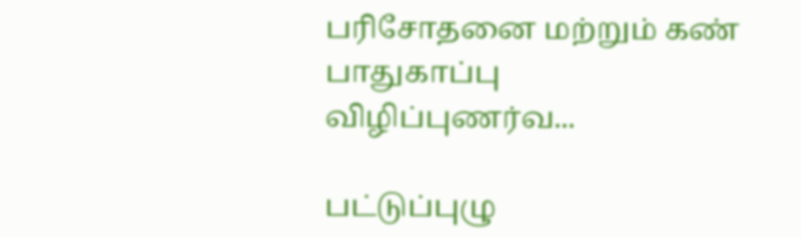பரிசோதனை மற்றும் கண் பாதுகாப்பு விழிப்புணர்வ...

பட்டுப்புழு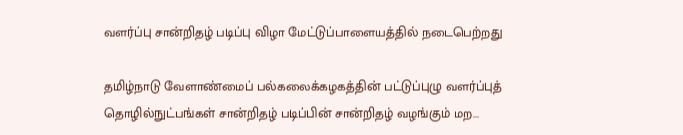வளர்ப்பு சான்றிதழ் படிப்பு விழா மேட்டுப்பாளையத்தில் நடைபெற்றது

தமிழ்நாடு வேளாண்மைப் பல்கலைக்கழகத்தின் பட்டுப்புழு வளர்ப்புத் தொழில்நுட்பங்கள் சான்றிதழ் படிப்பின் சான்றிதழ் வழங்கும் மற...